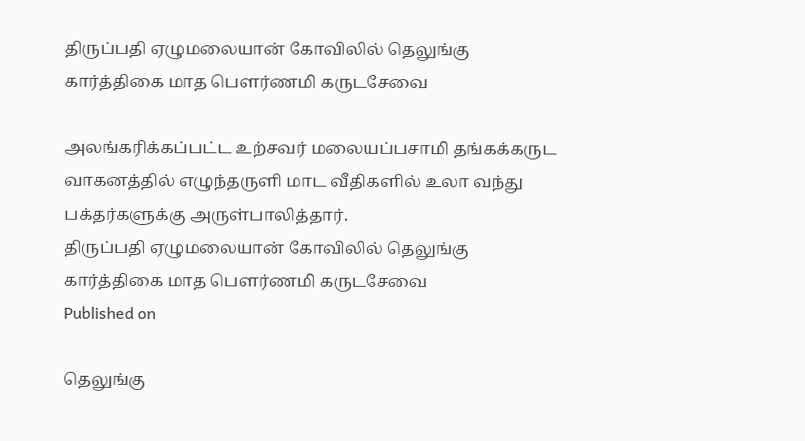திருப்பதி ஏழுமலையான் கோவிலில் தெலுங்கு கார்த்திகை மாத பௌர்ணமி கருடசேவை

அலங்கரிக்கப்பட்ட உற்சவர் மலையப்பசாமி தங்கக்கருட வாகனத்தில் எழுந்தருளி மாட வீதிகளில் உலா வந்து பக்தர்களுக்கு அருள்பாலித்தார்.
திருப்பதி ஏழுமலையான் கோவிலில் தெலுங்கு கார்த்திகை மாத பௌர்ணமி கருடசேவை
Published on

தெலுங்கு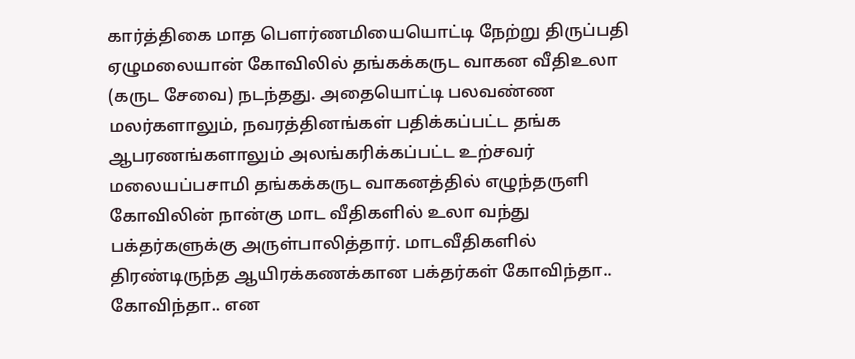கார்த்திகை மாத பௌர்ணமியையொட்டி நேற்று திருப்பதி ஏழுமலையான் கோவிலில் தங்கக்கருட வாகன வீதிஉலா (கருட சேவை) நடந்தது. அதையொட்டி பலவண்ண மலர்களாலும், நவரத்தினங்கள் பதிக்கப்பட்ட தங்க ஆபரணங்களாலும் அலங்கரிக்கப்பட்ட உற்சவர் மலையப்பசாமி தங்கக்கருட வாகனத்தில் எழுந்தருளி கோவிலின் நான்கு மாட வீதிகளில் உலா வந்து பக்தர்களுக்கு அருள்பாலித்தார். மாடவீதிகளில் திரண்டிருந்த ஆயிரக்கணக்கான பக்தர்கள் கோவிந்தா.. கோவிந்தா.. என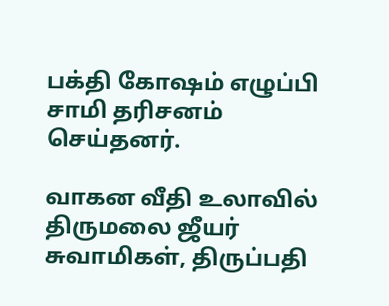பக்தி கோஷம் எழுப்பி சாமி தரிசனம் செய்தனர்.

வாகன வீதி உலாவில் திருமலை ஜீயர் சுவாமிகள், திருப்பதி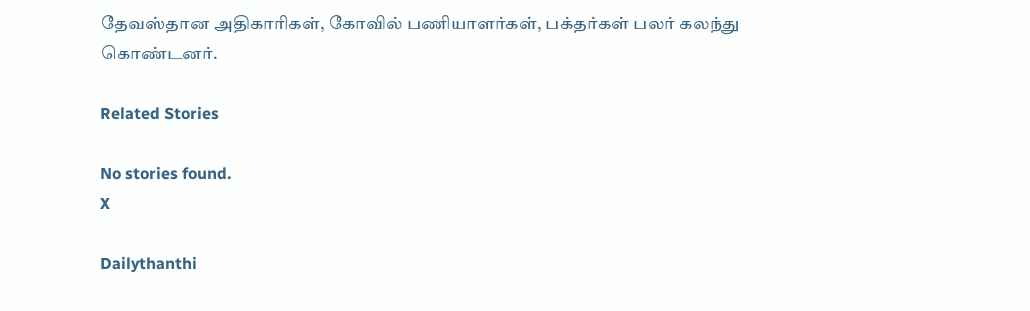தேவஸ்தான அதிகாரிகள், கோவில் பணியாளர்கள், பக்தர்கள் பலர் கலந்து கொண்டனர்.

Related Stories

No stories found.
X

Dailythanthi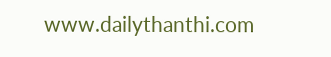www.dailythanthi.com